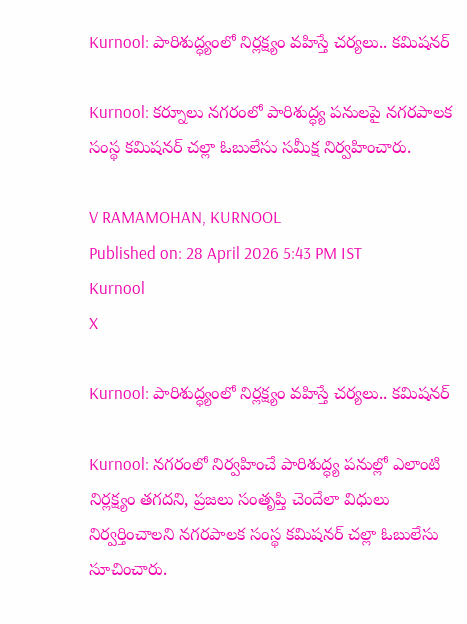Kurnool: పారిశుద్ధ్యంలో నిర్లక్ష్యం వహిస్తే చర్యలు.. కమిషనర్

Kurnool: కర్నూలు నగరంలో పారిశుద్ధ్య పనులపై నగరపాలక సంస్థ కమిషనర్ చల్లా ఓబులేసు సమీక్ష నిర్వహించారు.

V RAMAMOHAN, KURNOOL
Published on: 28 April 2026 5:43 PM IST
Kurnool
X

Kurnool: పారిశుద్ధ్యంలో నిర్లక్ష్యం వహిస్తే చర్యలు.. కమిషనర్

Kurnool: నగరంలో నిర్వహించే పారిశుద్ధ్య పనుల్లో ఎలాంటి నిర్లక్ష్యం తగదని, ప్రజలు సంతృప్తి చెందేలా విధులు నిర్వర్తించాలని నగరపాలక సంస్థ కమిషనర్ చల్లా ఓబులేసు సూచించారు.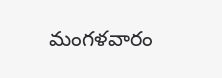మంగళవారం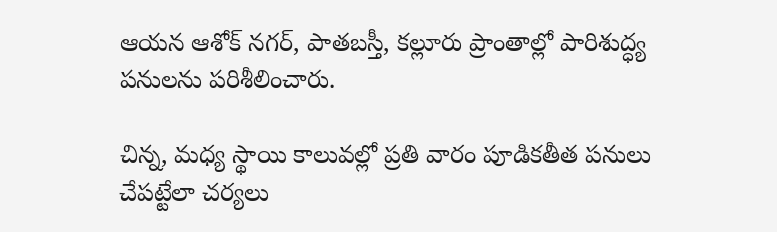ఆయన ఆశోక్ నగర్, పాతబస్తీ, కల్లూరు ప్రాంతాల్లో పారిశుద్ధ్య పనులను పరిశీలించారు.

చిన్న, మధ్య స్థాయి కాలువల్లో ప్రతి వారం పూడికతీత పనులు చేపట్టేలా చర్యలు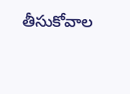తీసుకోవాల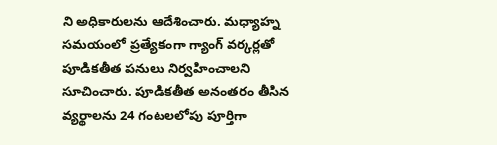ని అధికారులను ఆదేశించారు. మధ్యాహ్న సమయంలో ప్రత్యేకంగా గ్యాంగ్ వర్కర్లతో పూడికతీత పనులు నిర్వహించాలని సూచించారు. పూడికతీత అనంతరం తీసిన వ్యర్థాలను 24 గంటలలోపు పూర్తిగా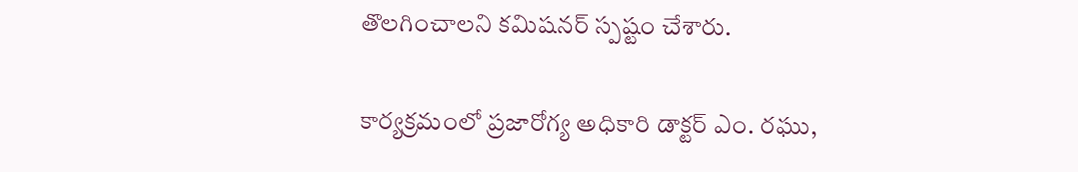తొలగించాలని కమిషనర్ స్పష్టం చేశారు.

కార్యక్రమంలో ప్రజారోగ్య అధికారి డాక్టర్ ఎం. రఘు,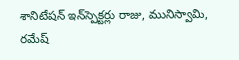శానిటేషన్ ఇన్‌స్పెక్టర్లు రాజు, మునిస్వామి, రమేష్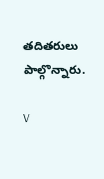తదితరులు పాల్గొన్నారు.

V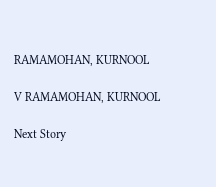RAMAMOHAN, KURNOOL

V RAMAMOHAN, KURNOOL

Next Story